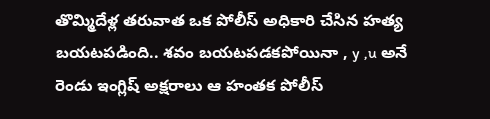తొమ్మిదేళ్ల తరువాత ఒక పోలీస్ అధికారి చేసిన హత్య బయటపడింది.. శవం బయటపడకపోయినా , y ,u అనే రెండు ఇంగ్లిష్ అక్షరాలు ఆ హంతక పోలీస్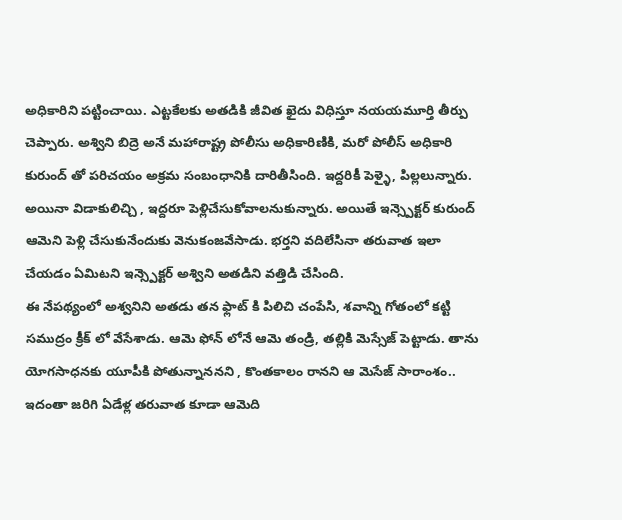అధికారిని పట్టించాయి. ఎట్టకేలకు అతడికి జీవిత ఖైదు విధిస్తూ నయయమూర్తి తీర్పు చెప్పారు. అశ్విని బిద్రె అనే మహారాష్ట్ర పోలీసు అధికారిణికి, మరో పోలీస్ అధికారి కురుంద్ తో పరిచయం అక్రమ సంబంధానికి దారితీసింది. ఇద్దరికీ పెళ్ళై, పిల్లలున్నారు. అయినా విడాకులిచ్చి , ఇద్దరూ పెళ్లిచేసుకోవాలనుకున్నారు. అయితే ఇన్స్పెక్టర్ కురుంద్ ఆమెని పెళ్లి చేసుకునేందుకు వెనుకంజవేసాడు. భర్తని వదిలేసినా తరువాత ఇలా చేయడం ఏమిటని ఇన్స్పెక్టర్ అశ్విని అతడిని వత్తిడి చేసింది.
ఈ నేపథ్యంలో అశ్వనిని అతడు తన ఫ్లాట్ కి పిలిచి చంపేసి, శవాన్ని గోతంలో కట్టి సముద్రం క్రీక్ లో వేసేశాడు. ఆమె ఫోన్ లోనే ఆమె తండ్రి, తల్లికి మెస్సేజ్ పెట్టాడు. తాను యోగసాధనకు యూపీకి పోతున్నాననని , కొంతకాలం రానని ఆ మెసేజ్ సారాంశం.. ఇదంతా జరిగి ఏడేళ్ల తరువాత కూడా ఆమెది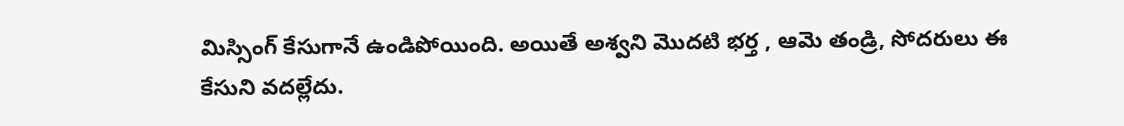మిస్సింగ్ కేసుగానే ఉండిపోయింది. అయితే అశ్వని మొదటి భర్త , ఆమె తండ్రి, సోదరులు ఈ కేసుని వదల్లేదు.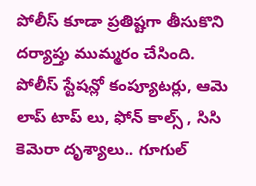పోలీస్ కూడా ప్రతిష్టగా తీసుకొని దర్యాప్తు ముమ్మరం చేసింది.
పోలీస్ స్టేషన్లో కంప్యూటర్లు, ఆమె లాప్ టాప్ లు, ఫోన్ కాల్స్ , సిసి కెమెరా దృశ్యాలు.. గూగుల్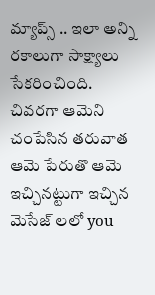మ్యాప్స్ .. ఇలా అన్ని రకాలుగా సాక్ష్యాలు సేకరించింది. చివరగా ఆమెని చంపేసిన తరువాత ఆమె పేరుతొ ఆమె ఇచ్చినట్టుగా ఇచ్చిన మెసేజ్ లలో you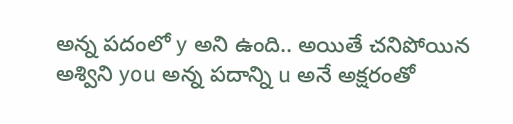అన్న పదంలో y అని ఉంది.. అయితే చనిపోయిన అశ్విని you అన్న పదాన్ని u అనే అక్షరంతో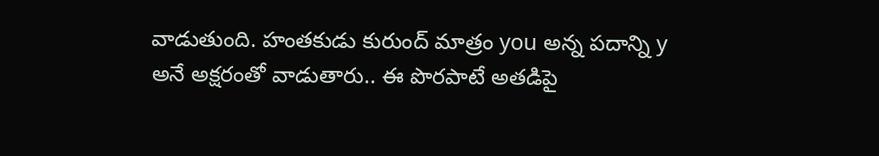వాడుతుంది. హంతకుడు కురుంద్ మాత్రం you అన్న పదాన్ని y అనే అక్షరంతో వాడుతారు.. ఈ పొరపాటే అతడిపై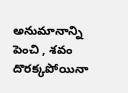అనుమానాన్ని పెంచి , శవం దొరక్కపోయినా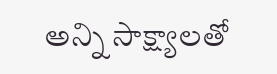అన్ని సాక్ష్యాలతో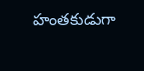హంతకుడుగా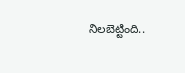నిలబెట్టింది..